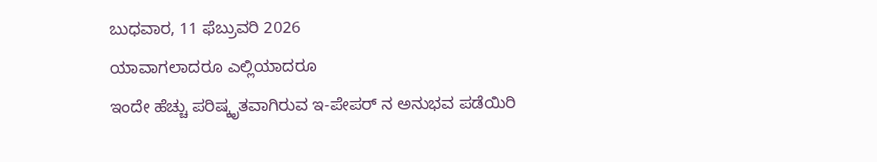ಬುಧವಾರ, 11 ಫೆಬ್ರುವರಿ 2026
ಯಾವಾಗಲಾದರೂ ಎಲ್ಲಿಯಾದರೂ
ಇಂದೇ ಹೆಚ್ಚು ಪರಿಷ್ಕೃತವಾಗಿರುವ ಇ-ಪೇಪರ್ ನ ಅನುಭವ ಪಡೆಯಿರಿ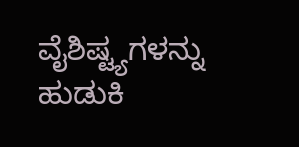ವೈಶಿಷ್ಟ್ಯಗಳನ್ನು ಹುಡುಕಿ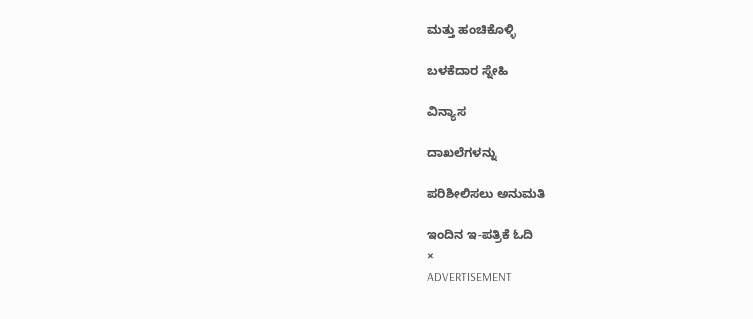ಮತ್ತು ಹಂಚಿಕೊಳ್ಳಿ

ಬಳಕೆದಾರ ಸ್ನೇಹಿ

ವಿನ್ಯಾಸ

ದಾಖಲೆಗಳನ್ನು

ಪರಿಶೀಲಿಸಲು ಅನುಮತಿ

ಇಂದಿನ ಇ-ಪತ್ರಿಕೆ ಓದಿ
×
ADVERTISEMENT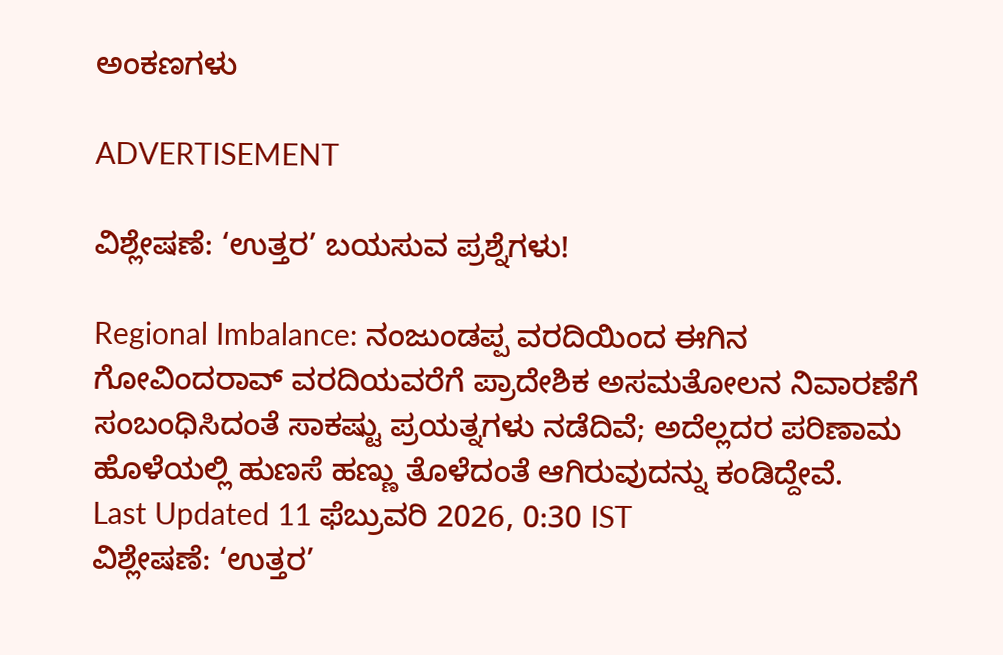ಅಂಕಣಗಳು

ADVERTISEMENT

ವಿಶ್ಲೇಷಣೆ: ‘ಉತ್ತರ’ ಬಯಸುವ ಪ್ರಶ್ನೆಗಳು!

Regional Imbalance: ನಂಜುಂಡಪ್ಪ ವರದಿಯಿಂದ ಈಗಿನ ಗೋವಿಂದರಾವ್‌ ವರದಿಯವರೆಗೆ ಪ್ರಾದೇಶಿಕ ಅಸಮತೋಲನ ನಿವಾರಣೆಗೆ ಸಂಬಂಧಿಸಿದಂತೆ ಸಾಕಷ್ಟು ಪ್ರಯತ್ನಗಳು ನಡೆದಿವೆ; ಅದೆಲ್ಲದರ ಪರಿಣಾಮ ಹೊಳೆಯಲ್ಲಿ ಹುಣಸೆ ಹಣ್ಣು ತೊಳೆದಂತೆ ಆಗಿರುವುದನ್ನು ಕಂಡಿದ್ದೇವೆ.
Last Updated 11 ಫೆಬ್ರುವರಿ 2026, 0:30 IST
ವಿಶ್ಲೇಷಣೆ: ‘ಉತ್ತರ’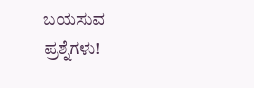ಬಯಸುವ ಪ್ರಶ್ನೆಗಳು!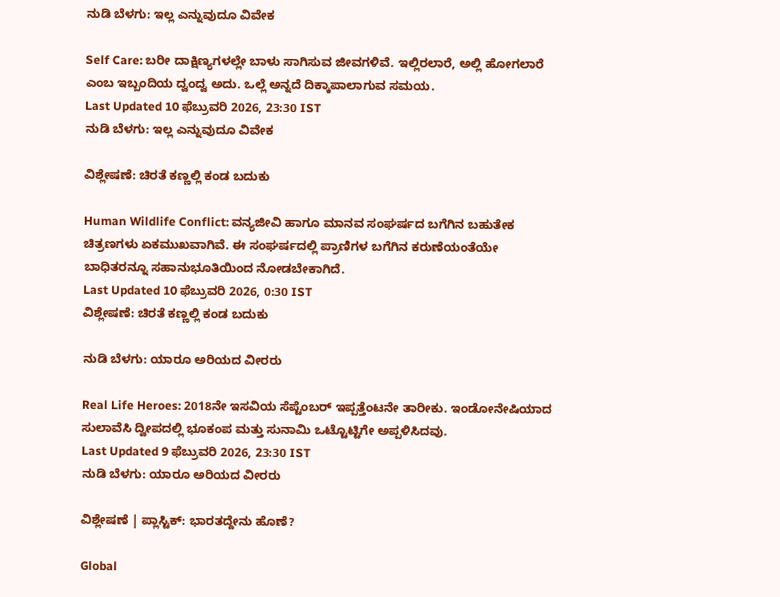ನುಡಿ ಬೆಳಗು: ಇಲ್ಲ ಎನ್ನುವುದೂ ವಿವೇಕ

Self Care: ಬರೀ ದಾಕ್ಷಿಣ್ಯಗಳಲ್ಲೇ ಬಾಳು ಸಾಗಿಸುವ ಜೀವಗಳಿವೆ. ಇಲ್ಲಿರಲಾರೆ, ಅಲ್ಲಿ ಹೋಗಲಾರೆ ಎಂಬ ಇಬ್ಬಂದಿಯ ದ್ವಂದ್ವ ಅದು. ಒಲ್ಲೆ ಅನ್ನದೆ ದಿಕ್ಕಾಪಾಲಾಗುವ ಸಮಯ.
Last Updated 10 ಫೆಬ್ರುವರಿ 2026, 23:30 IST
ನುಡಿ ಬೆಳಗು: ಇಲ್ಲ ಎನ್ನುವುದೂ ವಿವೇಕ

ವಿಶ್ಲೇಷಣೆ: ಚಿರತೆ ಕಣ್ಣಲ್ಲಿ ಕಂಡ ಬದುಕು

Human Wildlife Conflict: ವನ್ಯಜೀವಿ ಹಾಗೂ ಮಾನವ ಸಂಘರ್ಷದ ಬಗೆಗಿನ ಬಹುತೇಕ ಚಿತ್ರಣಗಳು ಏಕಮುಖವಾಗಿವೆ. ಈ ಸಂಘರ್ಷದಲ್ಲಿ ಪ್ರಾಣಿಗಳ ಬಗೆಗಿನ ಕರುಣೆಯಂತೆಯೇ ಬಾಧಿತರನ್ನೂ ಸಹಾನುಭೂತಿಯಿಂದ ನೋಡಬೇಕಾಗಿದೆ.
Last Updated 10 ಫೆಬ್ರುವರಿ 2026, 0:30 IST
ವಿಶ್ಲೇಷಣೆ: ಚಿರತೆ ಕಣ್ಣಲ್ಲಿ ಕಂಡ ಬದುಕು

ನುಡಿ ಬೆಳಗು: ಯಾರೂ ಅರಿಯದ ವೀರರು

Real Life Heroes: 2018ನೇ ಇಸವಿಯ ಸೆಪ್ಟೆಂಬರ್‌ ಇಪ್ಪತ್ತೆಂಟನೇ ತಾರೀಕು. ಇಂಡೋನೇಷಿಯಾದ ಸುಲಾವೆಸಿ ದ್ವೀಪದಲ್ಲಿ ಭೂಕಂಪ ಮತ್ತು ಸುನಾಮಿ ಒಟ್ಟೊಟ್ಟಿಗೇ ಅಪ್ಪಳಿಸಿದವು.
Last Updated 9 ಫೆಬ್ರುವರಿ 2026, 23:30 IST
ನುಡಿ ಬೆಳಗು: ಯಾರೂ ಅರಿಯದ ವೀರರು

ವಿಶ್ಲೇಷಣೆ | ಪ್ಲಾಸ್ಟಿಕ್: ಭಾರತದ್ದೇನು ಹೊಣೆ?

Global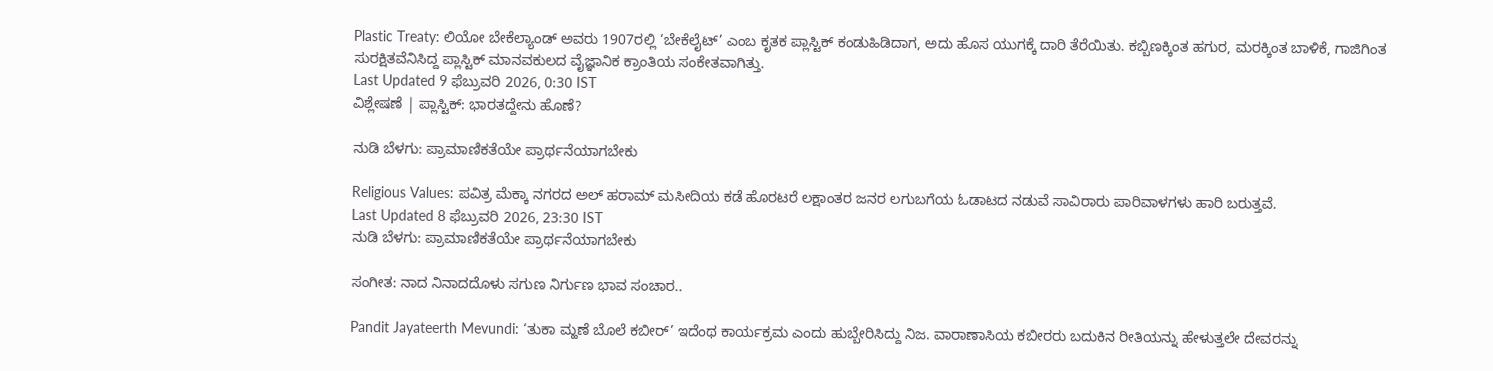Plastic Treaty: ಲಿಯೋ ಬೇಕೆಲ್ಯಾಂಡ್ ಅವರು 1907ರಲ್ಲಿ ‘ಬೇಕೆಲೈಟ್’ ಎಂಬ ಕೃತಕ ಪ್ಲಾಸ್ಟಿಕ್ ಕಂಡುಹಿಡಿದಾಗ, ಅದು ಹೊಸ ಯುಗಕ್ಕೆ ದಾರಿ ತೆರೆಯಿತು. ಕಬ್ಬಿಣಕ್ಕಿಂತ ಹಗುರ, ಮರಕ್ಕಿಂತ ಬಾಳಿಕೆ, ಗಾಜಿಗಿಂತ ಸುರಕ್ಷಿತವೆನಿಸಿದ್ದ ಪ್ಲಾಸ್ಟಿಕ್ ಮಾನವಕುಲದ ವೈಜ್ಞಾನಿಕ ಕ್ರಾಂತಿಯ ಸಂಕೇತವಾಗಿತ್ತು.
Last Updated 9 ಫೆಬ್ರುವರಿ 2026, 0:30 IST
ವಿಶ್ಲೇಷಣೆ | ಪ್ಲಾಸ್ಟಿಕ್: ಭಾರತದ್ದೇನು ಹೊಣೆ?

ನುಡಿ ಬೆಳಗು: ಪ್ರಾಮಾಣಿಕತೆಯೇ ಪ್ರಾರ್ಥನೆಯಾಗಬೇಕು

Religious Values: ಪವಿತ್ರ ಮೆಕ್ಕಾ ನಗರದ ಅಲ್ ಹರಾಮ್ ಮಸೀದಿಯ ಕಡೆ ಹೊರಟರೆ ಲಕ್ಷಾಂತರ ಜನರ ಲಗುಬಗೆಯ ಓಡಾಟದ ನಡುವೆ ಸಾವಿರಾರು ಪಾರಿವಾಳಗಳು ಹಾರಿ ಬರುತ್ತವೆ.
Last Updated 8 ಫೆಬ್ರುವರಿ 2026, 23:30 IST
ನುಡಿ ಬೆಳಗು: ಪ್ರಾಮಾಣಿಕತೆಯೇ ಪ್ರಾರ್ಥನೆಯಾಗಬೇಕು

ಸಂಗೀತ: ನಾದ ನಿನಾದದೊಳು ಸಗುಣ ನಿರ್ಗುಣ ಭಾವ ಸಂಚಾರ..

Pandit Jayateerth Mevundi: ‘ತುಕಾ ಮ್ಹಣೆ ಬೊಲೆ ಕಬೀರ್‌’ ಇದೆಂಥ ಕಾರ್ಯಕ್ರಮ ಎಂದು ಹುಬ್ಬೇರಿಸಿದ್ದು ನಿಜ. ವಾರಾಣಾಸಿಯ ಕಬೀರರು ಬದುಕಿನ ರೀತಿಯನ್ನು ಹೇಳುತ್ತಲೇ ದೇವರನ್ನು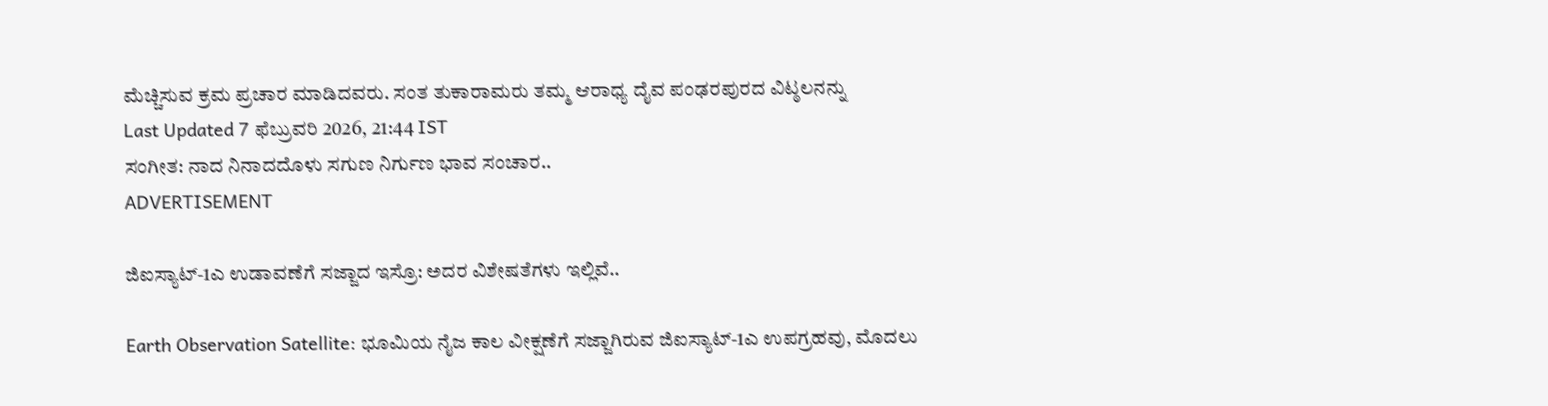ಮೆಚ್ಚಿಸುವ ಕ್ರಮ ಪ್ರಚಾರ ಮಾಡಿದವರು. ಸಂತ ತುಕಾರಾಮರು ತಮ್ಮ ಆರಾಧ್ಯ ದೈವ ಪಂಢರಪುರದ ವಿಟ್ಠಲನನ್ನು
Last Updated 7 ಫೆಬ್ರುವರಿ 2026, 21:44 IST
ಸಂಗೀತ: ನಾದ ನಿನಾದದೊಳು ಸಗುಣ ನಿರ್ಗುಣ ಭಾವ ಸಂಚಾರ..
ADVERTISEMENT

ಜಿಐಸ್ಯಾಟ್-1ಎ ಉಡಾವಣೆಗೆ ಸಜ್ಜಾದ ಇಸ್ರೊ: ಅದರ ವಿಶೇಷತೆಗಳು ಇಲ್ಲಿವೆ..

Earth Observation Satellite: ಭೂಮಿಯ ನೈಜ ಕಾಲ ವೀಕ್ಷಣೆಗೆ ಸಜ್ಜಾಗಿರುವ ಜಿಐಸ್ಯಾಟ್-1ಎ ಉಪಗ್ರಹವು, ಮೊದಲು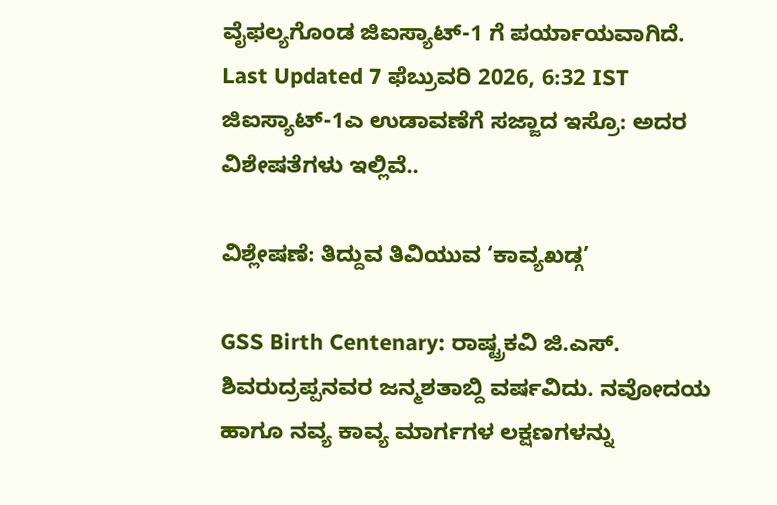ವೈಫಲ್ಯಗೊಂಡ ಜಿಐಸ್ಯಾಟ್-1 ಗೆ ಪರ್ಯಾಯವಾಗಿದೆ.
Last Updated 7 ಫೆಬ್ರುವರಿ 2026, 6:32 IST
ಜಿಐಸ್ಯಾಟ್-1ಎ ಉಡಾವಣೆಗೆ ಸಜ್ಜಾದ ಇಸ್ರೊ: ಅದರ ವಿಶೇಷತೆಗಳು ಇಲ್ಲಿವೆ..

ವಿಶ್ಲೇಷಣೆ: ತಿದ್ದುವ ತಿವಿಯುವ ‘ಕಾವ್ಯಖಡ್ಗ’

GSS Birth Centenary: ರಾಷ್ಟ್ರಕವಿ ಜಿ.ಎಸ್‌. ಶಿವರುದ್ರಪ್ಪನವರ ಜನ್ಮಶತಾಬ್ದಿ ವರ್ಷವಿದು. ನವೋದಯ ಹಾಗೂ ನವ್ಯ ಕಾವ್ಯ ಮಾರ್ಗಗಳ ಲಕ್ಷಣಗಳನ್ನು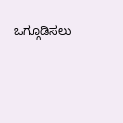ಒಗ್ಗೂಡಿಸಲು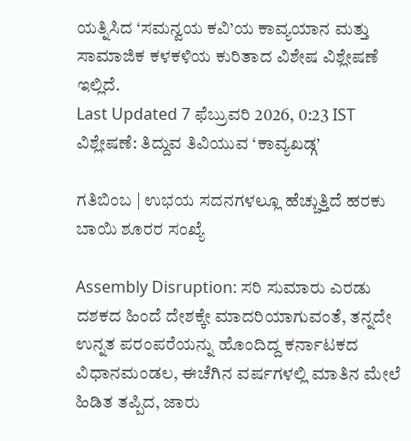ಯತ್ನಿಸಿದ ‘ಸಮನ್ವಯ ಕವಿ’ಯ ಕಾವ್ಯಯಾನ ಮತ್ತು ಸಾಮಾಜಿಕ ಕಳಕಳಿಯ ಕುರಿತಾದ ವಿಶೇಷ ವಿಶ್ಲೇಷಣೆ ಇಲ್ಲಿದೆ.
Last Updated 7 ಫೆಬ್ರುವರಿ 2026, 0:23 IST
ವಿಶ್ಲೇಷಣೆ: ತಿದ್ದುವ ತಿವಿಯುವ ‘ಕಾವ್ಯಖಡ್ಗ’

ಗತಿಬಿಂಬ | ಉಭಯ ಸದನಗಳಲ್ಲೂ ಹೆಚ್ಚುತ್ತಿದೆ ಹರಕು ಬಾಯಿ ಶೂರರ ಸಂಖ್ಯೆ

Assembly Disruption: ಸರಿ ಸುಮಾರು ಎರಡು ದಶಕದ ಹಿಂದೆ ದೇಶಕ್ಕೇ ಮಾದರಿಯಾಗುವಂತೆ, ತನ್ನದೇ ಉನ್ನತ ಪರಂಪರೆಯನ್ನು ಹೊಂದಿದ್ದ ಕರ್ನಾಟಕದ ವಿಧಾನಮಂಡಲ, ಈಚೆಗಿನ ವರ್ಷಗಳಲ್ಲಿ ಮಾತಿನ ಮೇಲೆ ಹಿಡಿತ ತಪ್ಪಿದ, ಜಾರು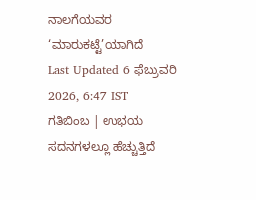ನಾಲಗೆಯವರ ‘ಮಾರುಕಟ್ಟೆ’ಯಾಗಿದೆ
Last Updated 6 ಫೆಬ್ರುವರಿ 2026, 6:47 IST
ಗತಿಬಿಂಬ | ಉಭಯ ಸದನಗಳಲ್ಲೂ ಹೆಚ್ಚುತ್ತಿದೆ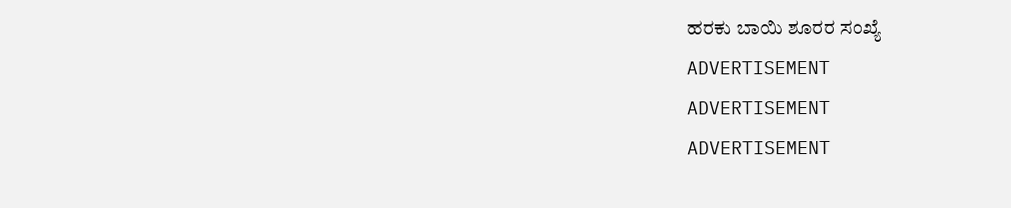ಹರಕು ಬಾಯಿ ಶೂರರ ಸಂಖ್ಯೆ
ADVERTISEMENT
ADVERTISEMENT
ADVERTISEMENT